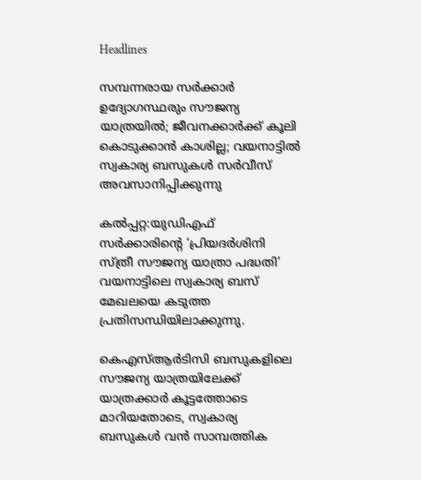Headlines

സമ്പന്നരായ സര്‍ക്കാര്‍ ഉദ്യോഗസ്ഥരും സൗജന്യ യാത്രയില്‍; ജീവനക്കാര്‍ക്ക് കൂലി കൊടുക്കാൻ കാശില്ല; വയനാട്ടില്‍ സ്വകാര്യ ബസുകള്‍ സര്‍വീസ് അവസാനിപ്പിക്കുന്നു

കൽപ്പറ്റ:യുഡിഎഫ് സർക്കാരിന്റെ ‘പ്രിയദർശിനി സ്ത്രീ സൗജന്യ യാത്രാ പദ്ധതി’ വയനാട്ടിലെ സ്വകാര്യ ബസ് മേഖലയെ കടുത്ത പ്രതിസന്ധിയിലാക്കുന്നു.

കെഎസ്‌ആർടിസി ബസുകളിലെ സൗജന്യ യാത്രയിലേക്ക് യാത്രക്കാർ കൂട്ടത്തോടെ മാറിയതോടെ, സ്വകാര്യ ബസുകള്‍ വൻ സാമ്പത്തിക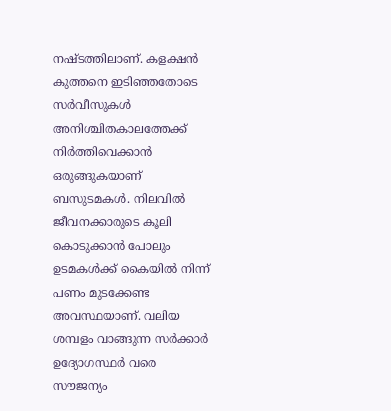നഷ്ടത്തിലാണ്. കളക്ഷൻ കുത്തനെ ഇടിഞ്ഞതോടെ സർവീസുകള്‍ അനിശ്ചിതകാലത്തേക്ക് നിർത്തിവെക്കാൻ ഒരുങ്ങുകയാണ് ബസുടമകള്‍. നിലവില്‍ ജീവനക്കാരുടെ കൂലി കൊടുക്കാൻ പോലും ഉടമകള്‍ക്ക് കൈയില്‍ നിന്ന് പണം മുടക്കേണ്ട അവസ്ഥയാണ്. വലിയ ശമ്പളം വാങ്ങുന്ന സർക്കാർ ഉദ്യോഗസ്ഥർ വരെ സൗജന്യം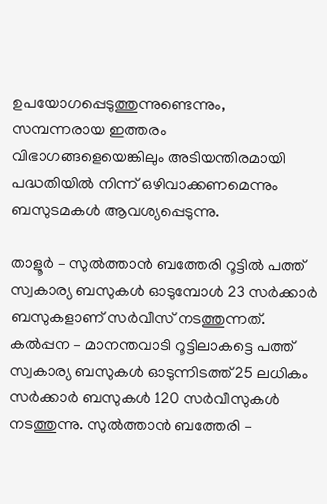ഉപയോഗപ്പെടുത്തുന്നുണ്ടെന്നും, സമ്പന്നരായ ഇത്തരം വിഭാഗങ്ങളെയെങ്കിലും അടിയന്തിരമായി പദ്ധതിയില്‍ നിന്ന് ഒഴിവാക്കണമെന്നും ബസുടമകള്‍ ആവശ്യപ്പെടുന്നു.

താളൂർ – സുല്‍ത്താൻ ബത്തേരി റൂട്ടില്‍ പത്ത് സ്വകാര്യ ബസുകള്‍ ഓടുമ്പോള്‍ 23 സർക്കാർ ബസുകളാണ് സർവീസ് നടത്തുന്നത്. കല്‍പ്പന – മാനന്തവാടി റൂട്ടിലാകട്ടെ പത്ത് സ്വകാര്യ ബസുകള്‍ ഓടുന്നിടത്ത് 25 ലധികം സർക്കാർ ബസുകള്‍ 120 സർവീസുകള്‍ നടത്തുന്നു. സുല്‍ത്താൻ ബത്തേരി –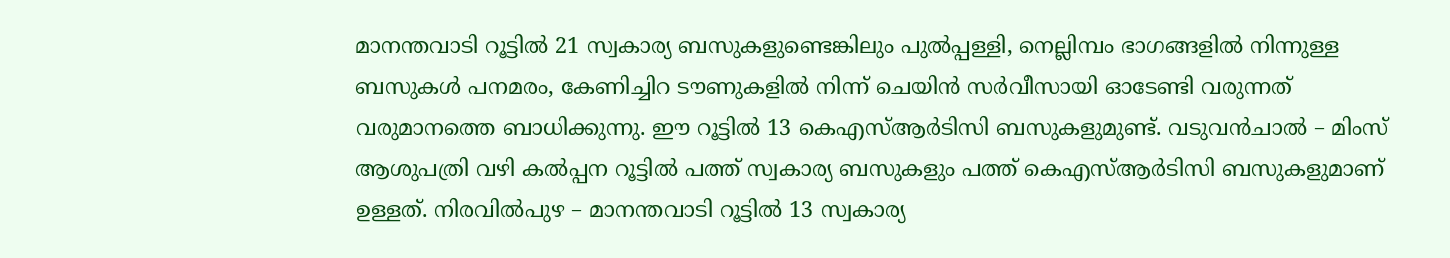മാനന്തവാടി റൂട്ടില്‍ 21 സ്വകാര്യ ബസുകളുണ്ടെങ്കിലും പുല്‍പ്പള്ളി, നെല്ലിമ്പം ഭാഗങ്ങളില്‍ നിന്നുള്ള ബസുകള്‍ പനമരം, കേണിച്ചിറ ടൗണുകളില്‍ നിന്ന് ചെയിൻ സർവീസായി ഓടേണ്ടി വരുന്നത് വരുമാനത്തെ ബാധിക്കുന്നു. ഈ റൂട്ടില്‍ 13 കെഎസ്‌ആർടിസി ബസുകളുമുണ്ട്. വടുവൻചാല്‍ – മിംസ് ആശുപത്രി വഴി കല്‍പ്പന റൂട്ടില്‍ പത്ത് സ്വകാര്യ ബസുകളും പത്ത് കെഎസ്‌ആർടിസി ബസുകളുമാണ് ഉള്ളത്. നിരവില്‍പുഴ – മാനന്തവാടി റൂട്ടില്‍ 13 സ്വകാര്യ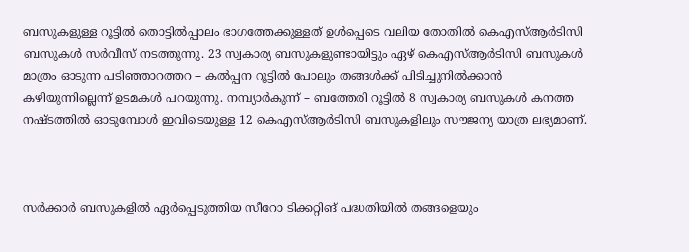ബസുകളുള്ള റൂട്ടില്‍ തൊട്ടില്‍പ്പാലം ഭാഗത്തേക്കുള്ളത് ഉള്‍പ്പെടെ വലിയ തോതില്‍ കെഎസ്‌ആർടിസി ബസുകള്‍ സർവീസ് നടത്തുന്നു. 23 സ്വകാര്യ ബസുകളുണ്ടായിട്ടും ഏഴ് കെഎസ്‌ആർടിസി ബസുകള്‍ മാത്രം ഓടുന്ന പടിഞ്ഞാറത്തറ – കല്‍പ്പന റൂട്ടില്‍ പോലും തങ്ങള്‍ക്ക് പിടിച്ചുനില്‍ക്കാൻ കഴിയുന്നില്ലെന്ന് ഉടമകള്‍ പറയുന്നു. നമ്പ്യാർകുന്ന് – ബത്തേരി റൂട്ടില്‍ 8 സ്വകാര്യ ബസുകള്‍ കനത്ത നഷ്ടത്തില്‍ ഓടുമ്പോള്‍ ഇവിടെയുള്ള 12 കെഎസ്‌ആർടിസി ബസുകളിലും സൗജന്യ യാത്ര ലഭ്യമാണ്.



സർക്കാർ ബസുകളില്‍ ഏർപ്പെടുത്തിയ സീറോ ടിക്കറ്റിങ് പദ്ധതിയില്‍ തങ്ങളെയും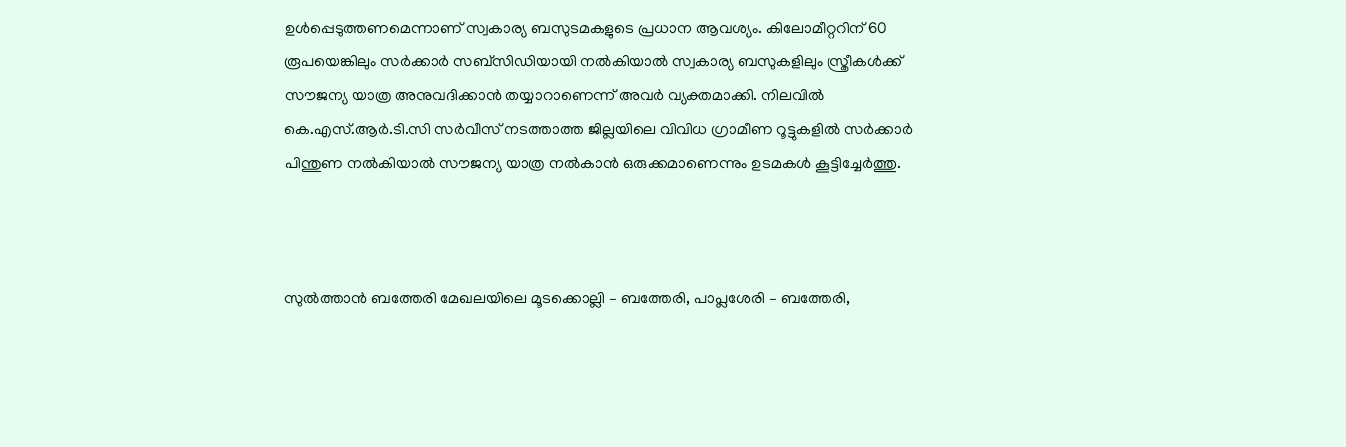ഉള്‍പ്പെടുത്തണമെന്നാണ് സ്വകാര്യ ബസുടമകളുടെ പ്രധാന ആവശ്യം. കിലോമീറ്ററിന് 60 രൂപയെങ്കിലും സർക്കാർ സബ്‌സിഡിയായി നല്‍കിയാല്‍ സ്വകാര്യ ബസുകളിലും സ്ത്രീകള്‍ക്ക് സൗജന്യ യാത്ര അനുവദിക്കാൻ തയ്യാറാണെന്ന് അവർ വ്യക്തമാക്കി. നിലവില്‍ കെ.എസ്.ആർ.ടി.സി സർവീസ് നടത്താത്ത ജില്ലയിലെ വിവിധ ഗ്രാമീണ റൂട്ടുകളില്‍ സർക്കാർ പിന്തുണ നല്‍കിയാല്‍ സൗജന്യ യാത്ര നല്‍കാൻ ഒരുക്കമാണെന്നും ഉടമകള്‍ കൂട്ടിച്ചേർത്തു.



സുല്‍ത്താൻ ബത്തേരി മേഖലയിലെ മൂടക്കൊല്ലി – ബത്തേരി, പാപ്ലശേരി – ബത്തേരി,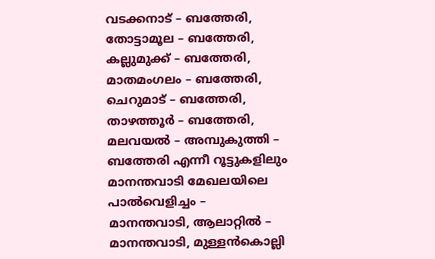വടക്കനാട് – ബത്തേരി, തോട്ടാമൂല – ബത്തേരി, കല്ലുമുക്ക് – ബത്തേരി, മാതമംഗലം – ബത്തേരി, ചെറുമാട് – ബത്തേരി, താഴത്തൂർ – ബത്തേരി, മലവയല്‍ – അമ്പുകുത്തി – ബത്തേരി എന്നീ റൂട്ടുകളിലും മാനന്തവാടി മേഖലയിലെ പാല്‍വെളിച്ചം – മാനന്തവാടി, ആലാറ്റില്‍ – മാനന്തവാടി, മുള്ളൻകൊല്ലി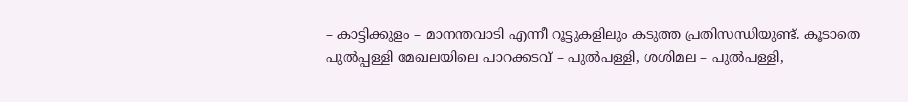– കാട്ടിക്കുളം – മാനന്തവാടി എന്നീ റൂട്ടുകളിലും കടുത്ത പ്രതിസന്ധിയുണ്ട്. കൂടാതെ പുല്‍പ്പള്ളി മേഖലയിലെ പാറക്കടവ് – പുല്‍പള്ളി, ശശിമല – പുല്‍പള്ളി,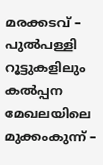മരക്കടവ് – പുല്‍പള്ളി റൂട്ടുകളിലും കല്‍പ്പന മേഖലയിലെ മുക്കംകുന്ന് –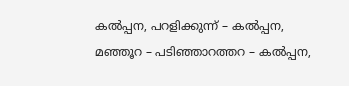കല്‍പ്പന, പറളിക്കുന്ന് – കല്‍പ്പന, മഞ്ഞൂറ – പടിഞ്ഞാറത്തറ – കല്‍പ്പന,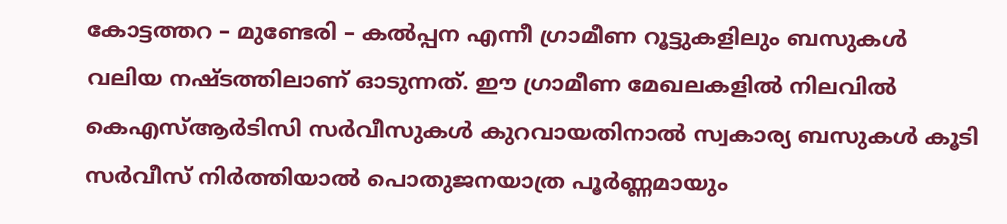കോട്ടത്തറ – മുണ്ടേരി – കല്‍പ്പന എന്നീ ഗ്രാമീണ റൂട്ടുകളിലും ബസുകള്‍ വലിയ നഷ്ടത്തിലാണ് ഓടുന്നത്. ഈ ഗ്രാമീണ മേഖലകളില്‍ നിലവില്‍ കെഎസ്‌ആർടിസി സർവീസുകള്‍ കുറവായതിനാല്‍ സ്വകാര്യ ബസുകള്‍ കൂടി സർവീസ് നിർത്തിയാല്‍ പൊതുജനയാത്ര പൂർണ്ണമായും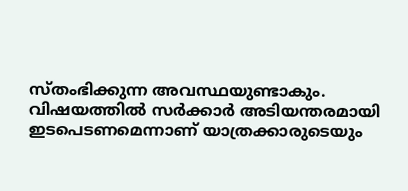സ്തംഭിക്കുന്ന അവസ്ഥയുണ്ടാകും. വിഷയത്തില്‍ സർക്കാർ അടിയന്തരമായി ഇടപെടണമെന്നാണ് യാത്രക്കാരുടെയും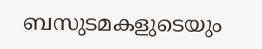ബസുടമകളുടെയും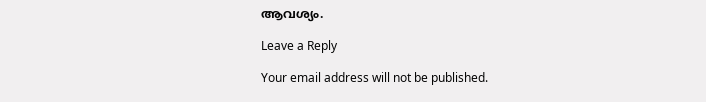ആവശ്യം.

Leave a Reply

Your email address will not be published.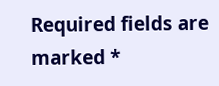Required fields are marked *